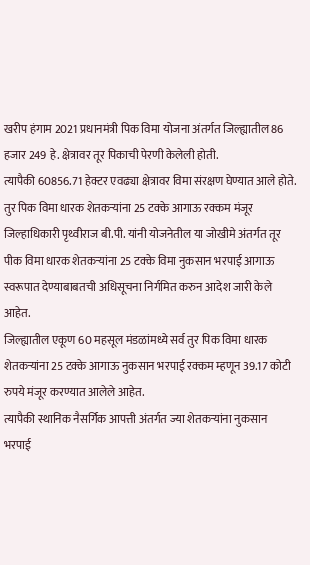खरीप हंगाम 2021 प्रधानमंत्री पिक विमा योजना अंतर्गत जिल्ह्यातील 86 हजार 249 हे. क्षेत्रावर तूर पिकाची पेरणी केलेली होती.
त्यापैकी 60856.71 हेक्टर एवढ्या क्षेत्रावर विमा संरक्षण घेण्यात आले होते.
तुर पिक विमा धारक शेतकऱ्यांना 25 टक्के आगाऊ रक्कम मंजूर
जिल्हाधिकारी पृथ्वीराज बी.पी. यांनी योजनेतील या जोखीमे अंतर्गत तूर पीक विमा धारक शेतकऱ्यांना 25 टक्के विमा नुकसान भरपाई आगाऊ स्वरूपात देण्याबाबतची अधिसूचना निर्गमित करुन आदेश जारी केले आहेत.
जिल्ह्यातील एकूण 60 महसूल मंडळांमध्ये सर्व तुर पिक विमा धारक शेतकऱ्यांना 25 टक्के आगाऊ नुकसान भरपाई रक्कम म्हणून 39.17 कोटी रुपये मंजूर करण्यात आलेले आहेत.
त्यापैकी स्थानिक नैसर्गिक आपत्ती अंतर्गत ज्या शेतकऱ्यांना नुकसान भरपाई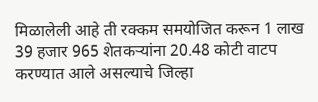मिळालेली आहे ती रक्कम समयोजित करून 1 लाख 39 हजार 965 शेतकऱ्यांना 20.48 कोटी वाटप करण्यात आले असल्याचे जिल्हा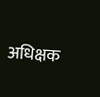अधिक्षक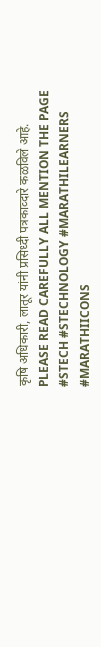कृषि अधिकारी, लातूर यांनी प्रसिध्दी पत्रकाव्दारे कळविले आहे.
PLEASE READ CAREFULLY ALL MENTION THE PAGE #STECH #STECHNOLOGY #MARATHILEARNERS #MARATHIICONS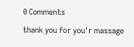0 Comments
thank you for you'r massage